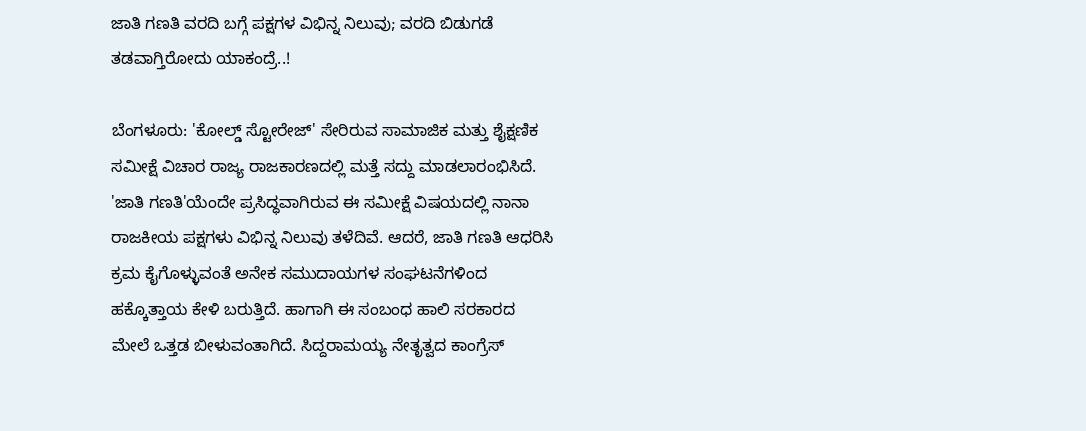ಜಾತಿ ಗಣತಿ ವರದಿ ಬಗ್ಗೆ ಪಕ್ಷಗಳ ವಿಭಿನ್ನ ನಿಲುವು; ವರದಿ ಬಿಡುಗಡೆ ತಡವಾಗ್ತಿರೋದು ಯಾಕಂದ್ರೆ..!

ಬೆಂಗಳೂರು: 'ಕೋಲ್ಡ್‌ ಸ್ಟೋರೇಜ್‌' ಸೇರಿರುವ ಸಾಮಾಜಿಕ ಮತ್ತು ಶೈಕ್ಷಣಿಕ ಸಮೀಕ್ಷೆ ವಿಚಾರ ರಾಜ್ಯ ರಾಜಕಾರಣದಲ್ಲಿ ಮತ್ತೆ ಸದ್ದು ಮಾಡಲಾರಂಭಿಸಿದೆ. 'ಜಾತಿ ಗಣತಿ'ಯೆಂದೇ ಪ್ರಸಿದ್ಧವಾಗಿರುವ ಈ ಸಮೀಕ್ಷೆ ವಿಷಯದಲ್ಲಿ ನಾನಾ ರಾಜಕೀಯ ಪಕ್ಷಗಳು ವಿಭಿನ್ನ ನಿಲುವು ತಳೆದಿವೆ. ಆದರೆ, ಜಾತಿ ಗಣತಿ ಆಧರಿಸಿ ಕ್ರಮ ಕೈಗೊಳ್ಳುವಂತೆ ಅನೇಕ ಸಮುದಾಯಗಳ ಸಂಘಟನೆಗಳಿಂದ ಹಕ್ಕೊತ್ತಾಯ ಕೇಳಿ ಬರುತ್ತಿದೆ. ಹಾಗಾಗಿ ಈ ಸಂಬಂಧ ಹಾಲಿ ಸರಕಾರದ ಮೇಲೆ ಒತ್ತಡ ಬೀಳುವಂತಾಗಿದೆ. ಸಿದ್ದರಾಮಯ್ಯ ನೇತೃತ್ವದ ಕಾಂಗ್ರೆಸ್‌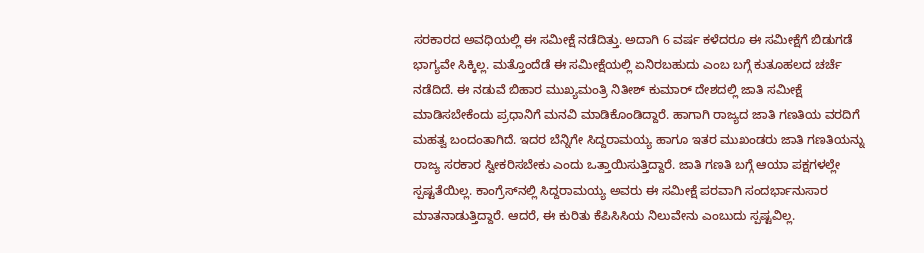ಸರಕಾರದ ಅವಧಿಯಲ್ಲಿ ಈ ಸಮೀಕ್ಷೆ ನಡೆದಿತ್ತು. ಅದಾಗಿ 6 ವರ್ಷ ಕಳೆದರೂ ಈ ಸಮೀಕ್ಷೆಗೆ ಬಿಡುಗಡೆ ಭಾಗ್ಯವೇ ಸಿಕ್ಕಿಲ್ಲ. ಮತ್ತೊಂದೆಡೆ ಈ ಸಮೀಕ್ಷೆಯಲ್ಲಿ ಏನಿರಬಹುದು ಎಂಬ ಬಗ್ಗೆ ಕುತೂಹಲದ ಚರ್ಚೆ ನಡೆದಿದೆ. ಈ ನಡುವೆ ಬಿಹಾರ ಮುಖ್ಯಮಂತ್ರಿ ನಿತೀಶ್‌ ಕುಮಾರ್‌ ದೇಶದಲ್ಲಿ ಜಾತಿ ಸಮೀಕ್ಷೆ ಮಾಡಿಸಬೇಕೆಂದು ಪ್ರಧಾನಿಗೆ ಮನವಿ ಮಾಡಿಕೊಂಡಿದ್ದಾರೆ. ಹಾಗಾಗಿ ರಾಜ್ಯದ ಜಾತಿ ಗಣತಿಯ ವರದಿಗೆ ಮಹತ್ವ ಬಂದಂತಾಗಿದೆ. ಇದರ ಬೆನ್ನಿಗೇ ಸಿದ್ದರಾಮಯ್ಯ ಹಾಗೂ ಇತರ ಮುಖಂಡರು ಜಾತಿ ಗಣತಿಯನ್ನು ರಾಜ್ಯ ಸರಕಾರ ಸ್ವೀಕರಿಸಬೇಕು ಎಂದು ಒತ್ತಾಯಿಸುತ್ತಿದ್ದಾರೆ. ಜಾತಿ ಗಣತಿ ಬಗ್ಗೆ ಆಯಾ ಪಕ್ಷಗಳಲ್ಲೇ ಸ್ಪಷ್ಟತೆಯಿಲ್ಲ. ಕಾಂಗ್ರೆಸ್‌ನಲ್ಲಿ ಸಿದ್ದರಾಮಯ್ಯ ಅವರು ಈ ಸಮೀಕ್ಷೆ ಪರವಾಗಿ ಸಂದರ್ಭಾನುಸಾರ ಮಾತನಾಡುತ್ತಿದ್ದಾರೆ. ಆದರೆ, ಈ ಕುರಿತು ಕೆಪಿಸಿಸಿಯ ನಿಲುವೇನು ಎಂಬುದು ಸ್ಪಷ್ಟವಿಲ್ಲ.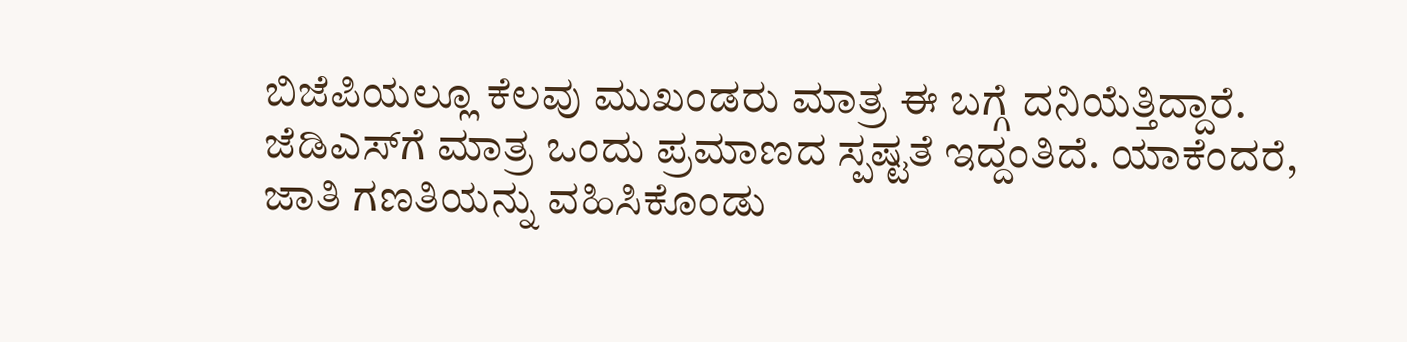ಬಿಜೆಪಿಯಲ್ಲೂ ಕೆಲವು ಮುಖಂಡರು ಮಾತ್ರ ಈ ಬಗ್ಗೆ ದನಿಯೆತ್ತಿದ್ದಾರೆ. ಜೆಡಿಎಸ್‌ಗೆ ಮಾತ್ರ ಒಂದು ಪ್ರಮಾಣದ ಸ್ಪಷ್ಟತೆ ಇದ್ದಂತಿದೆ. ಯಾಕೆಂದರೆ, ಜಾತಿ ಗಣತಿಯನ್ನು ವಹಿಸಿಕೊಂಡು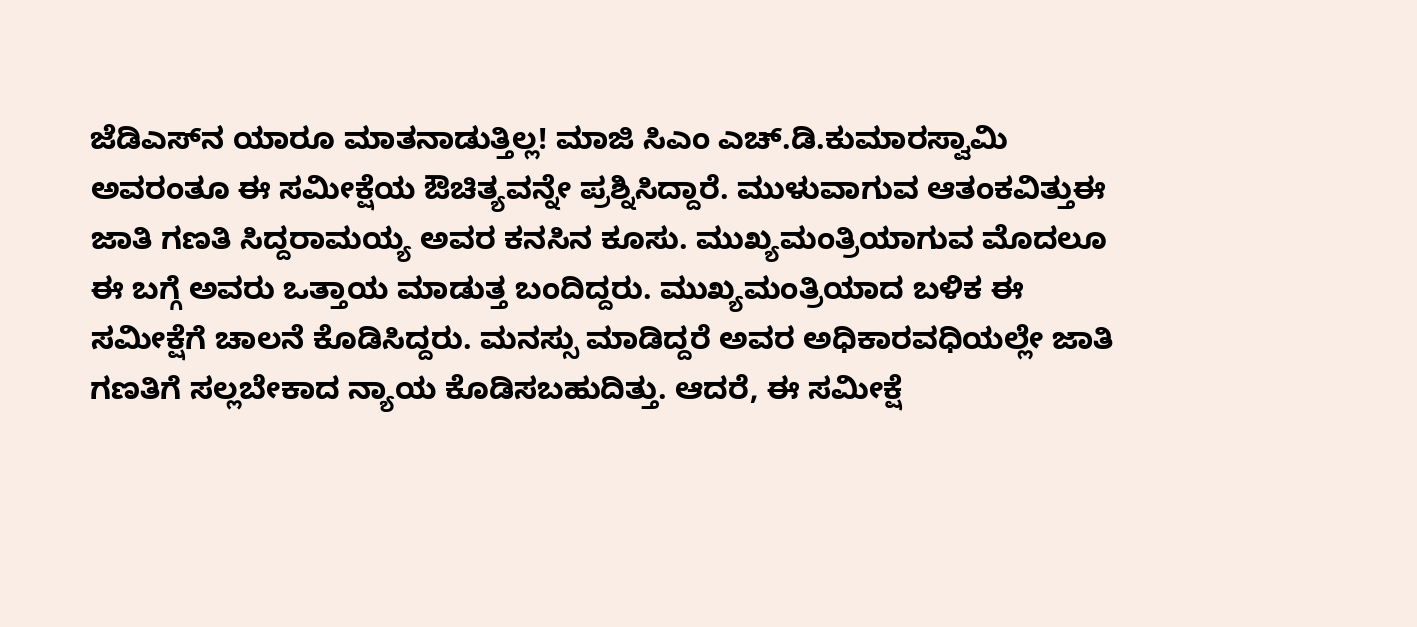ಜೆಡಿಎಸ್‌ನ ಯಾರೂ ಮಾತನಾಡುತ್ತಿಲ್ಲ! ಮಾಜಿ ಸಿಎಂ ಎಚ್‌.ಡಿ.ಕುಮಾರಸ್ವಾಮಿ ಅವರಂತೂ ಈ ಸಮೀಕ್ಷೆಯ ಔಚಿತ್ಯವನ್ನೇ ಪ್ರಶ್ನಿಸಿದ್ದಾರೆ. ಮುಳುವಾಗುವ ಆತಂಕವಿತ್ತುಈ ಜಾತಿ ಗಣತಿ ಸಿದ್ದರಾಮಯ್ಯ ಅವರ ಕನಸಿನ ಕೂಸು. ಮುಖ್ಯಮಂತ್ರಿಯಾಗುವ ಮೊದಲೂ ಈ ಬಗ್ಗೆ ಅವರು ಒತ್ತಾಯ ಮಾಡುತ್ತ ಬಂದಿದ್ದರು. ಮುಖ್ಯಮಂತ್ರಿಯಾದ ಬಳಿಕ ಈ ಸಮೀಕ್ಷೆಗೆ ಚಾಲನೆ ಕೊಡಿಸಿದ್ದರು. ಮನಸ್ಸು ಮಾಡಿದ್ದರೆ ಅವರ ಅಧಿಕಾರವಧಿಯಲ್ಲೇ ಜಾತಿ ಗಣತಿಗೆ ಸಲ್ಲಬೇಕಾದ ನ್ಯಾಯ ಕೊಡಿಸಬಹುದಿತ್ತು. ಆದರೆ, ಈ ಸಮೀಕ್ಷೆ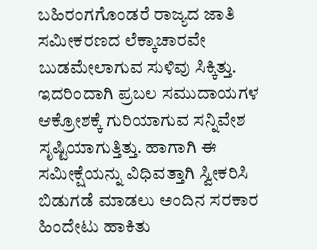ಬಹಿರಂಗಗೊಂಡರೆ ರಾಜ್ಯದ ಜಾತಿ ಸಮೀಕರಣದ ಲೆಕ್ಕಾಚಾರವೇ ಬುಡಮೇಲಾಗುವ ಸುಳಿವು ಸಿಕ್ಕಿತ್ತು. ಇದರಿಂದಾಗಿ ಪ್ರಬಲ ಸಮುದಾಯಗಳ ಆಕ್ರೋಶಕ್ಕೆ ಗುರಿಯಾಗುವ ಸನ್ನಿವೇಶ ಸೃಷ್ಟಿಯಾಗುತ್ತಿತ್ತು. ಹಾಗಾಗಿ ಈ ಸಮೀಕ್ಷೆಯನ್ನು ವಿಧಿವತ್ತಾಗಿ ಸ್ವೀಕರಿಸಿ ಬಿಡುಗಡೆ ಮಾಡಲು ಅಂದಿನ ಸರಕಾರ ಹಿಂದೇಟು ಹಾಕಿತು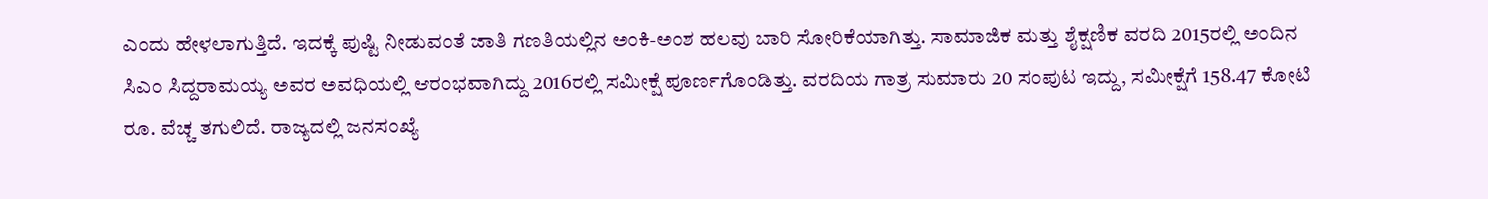ಎಂದು ಹೇಳಲಾಗುತ್ತಿದೆ. ಇದಕ್ಕೆ ಪುಷ್ಟಿ ನೀಡುವಂತೆ ಜಾತಿ ಗಣತಿಯಲ್ಲಿನ ಅಂಕಿ-ಅಂಶ ಹಲವು ಬಾರಿ ಸೋರಿಕೆಯಾಗಿತ್ತು. ಸಾಮಾಜಿಕ ಮತ್ತು ಶೈಕ್ಷಣಿಕ ವರದಿ 2015ರಲ್ಲಿ ಅಂದಿನ ಸಿಎಂ ಸಿದ್ದರಾಮಯ್ಯ ಅವರ ಅವಧಿಯಲ್ಲಿ ಆರಂಭವಾಗಿದ್ದು 2016ರಲ್ಲಿ ಸಮೀಕ್ಷೆ ಪೂರ್ಣಗೊಂಡಿತ್ತು. ವರದಿಯ ಗಾತ್ರ ಸುಮಾರು 20 ಸಂಪುಟ ಇದ್ದು, ಸಮೀಕ್ಷೆಗೆ 158.47 ಕೋಟಿ ರೂ. ವೆಚ್ಚ ತಗುಲಿದೆ. ರಾಜ್ಯದಲ್ಲಿ ಜನಸಂಖ್ಯೆ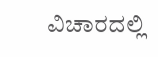ವಿಚಾರದಲ್ಲಿ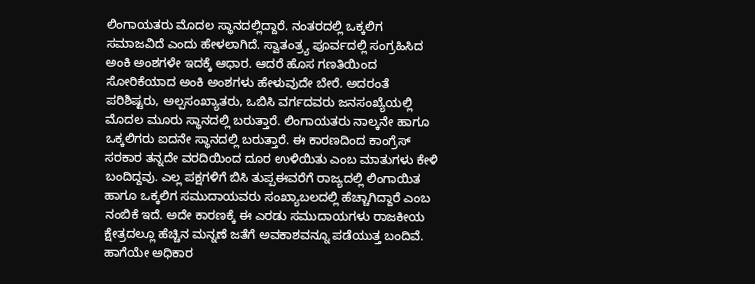ಲಿಂಗಾಯತರು ಮೊದಲ ಸ್ಥಾನದಲ್ಲಿದ್ದಾರೆ. ನಂತರದಲ್ಲಿ ಒಕ್ಕಲಿಗ ಸಮಾಜವಿದೆ ಎಂದು ಹೇಳಲಾಗಿದೆ. ಸ್ವಾತಂತ್ರ್ಯ ಪೂರ್ವದಲ್ಲಿ ಸಂಗ್ರಹಿಸಿದ ಅಂಕಿ ಅಂಶಗಳೇ ಇದಕ್ಕೆ ಆಧಾರ. ಆದರೆ ಹೊಸ ಗಣತಿಯಿಂದ ಸೋರಿಕೆಯಾದ ಅಂಕಿ ಅಂಶಗಳು ಹೇಳುವುದೇ ಬೇರೆ. ಅದರಂತೆ ಪರಿಶಿಷ್ಟರು, ಅಲ್ಪಸಂಖ್ಯಾತರು, ಒಬಿಸಿ ವರ್ಗದವರು ಜನಸಂಖ್ಯೆಯಲ್ಲಿ ಮೊದಲ ಮೂರು ಸ್ಥಾನದಲ್ಲಿ ಬರುತ್ತಾರೆ. ಲಿಂಗಾಯತರು ನಾಲ್ಕನೇ ಹಾಗೂ ಒಕ್ಕಲಿಗರು ಐದನೇ ಸ್ಥಾನದಲ್ಲಿ ಬರುತ್ತಾರೆ. ಈ ಕಾರಣದಿಂದ ಕಾಂಗ್ರೆಸ್‌ ಸರಕಾರ ತನ್ನದೇ ವರದಿಯಿಂದ ದೂರ ಉಳಿಯಿತು ಎಂಬ ಮಾತುಗಳು ಕೇಳಿ ಬಂದಿದ್ದವು. ಎಲ್ಲ ಪಕ್ಷಗಳಿಗೆ ಬಿಸಿ ತುಪ್ಪಈವರೆಗೆ ರಾಜ್ಯದಲ್ಲಿ ಲಿಂಗಾಯಿತ ಹಾಗೂ ಒಕ್ಕಲಿಗ ಸಮುದಾಯವರು ಸಂಖ್ಯಾಬಲದಲ್ಲಿ ಹೆಚ್ಚಾಗಿದ್ದಾರೆ ಎಂಬ ನಂಬಿಕೆ ಇದೆ. ಅದೇ ಕಾರಣಕ್ಕೆ ಈ ಎರಡು ಸಮುದಾಯಗಳು ರಾಜಕೀಯ ಕ್ಷೇತ್ರದಲ್ಲೂ ಹೆಚ್ಚಿನ ಮನ್ನಣೆ ಜತೆಗೆ ಅವಕಾಶವನ್ನೂ ಪಡೆಯುತ್ತ ಬಂದಿವೆ. ಹಾಗೆಯೇ ಅಧಿಕಾರ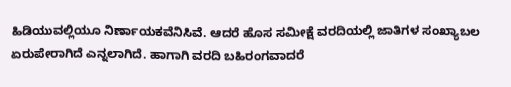ಹಿಡಿಯುವಲ್ಲಿಯೂ ನಿರ್ಣಾಯಕವೆನಿಸಿವೆ. ಆದರೆ ಹೊಸ ಸಮೀಕ್ಷೆ ವರದಿಯಲ್ಲಿ ಜಾತಿಗಳ ಸಂಖ್ಯಾಬಲ ಏರುಪೇರಾಗಿದೆ ಎನ್ನಲಾಗಿದೆ. ಹಾಗಾಗಿ ವರದಿ ಬಹಿರಂಗವಾದರೆ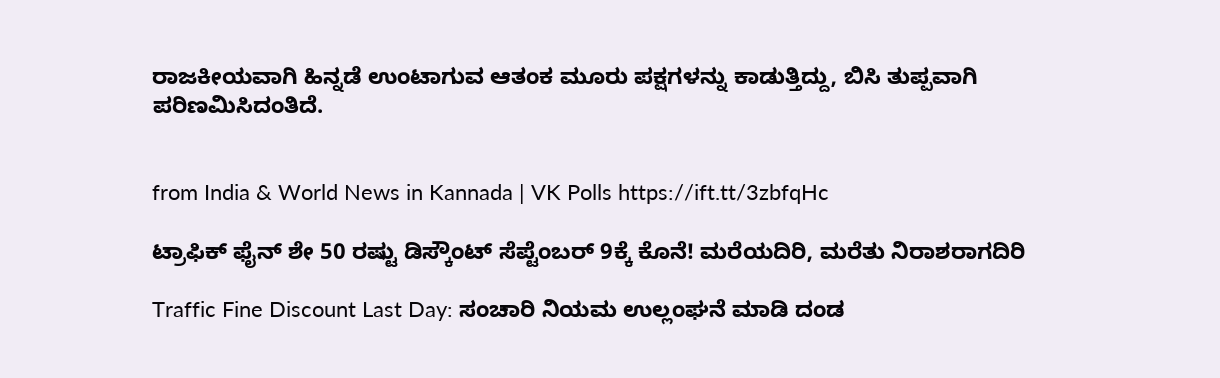ರಾಜಕೀಯವಾಗಿ ಹಿನ್ನಡೆ ಉಂಟಾಗುವ ಆತಂಕ ಮೂರು ಪಕ್ಷಗಳನ್ನು ಕಾಡುತ್ತಿದ್ದು, ಬಿಸಿ ತುಪ್ಪವಾಗಿ ಪರಿಣಮಿಸಿದಂತಿದೆ.


from India & World News in Kannada | VK Polls https://ift.tt/3zbfqHc

ಟ್ರಾಫಿಕ್‌ ಫೈನ್‌ ಶೇ 50 ರಷ್ಟು ಡಿಸ್ಕೌಂಟ್‌ ಸೆಪ್ಟೆಂಬರ್‌ 9ಕ್ಕೆ ಕೊನೆ! ಮರೆಯದಿರಿ, ಮರೆತು ನಿರಾಶರಾಗದಿರಿ

Traffic Fine Discount Last Day: ಸಂಚಾರಿ ನಿಯಮ ಉಲ್ಲಂಘನೆ ಮಾಡಿ ದಂಡ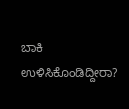ಬಾಕಿ ಉಳಿಸಿಕೊಂಡಿದ್ದೀರಾ?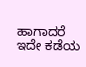ಹಾಗಾದರೆ ಇದೇ ಕಡೆಯ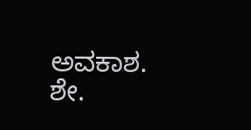ಅವಕಾಶ. ಶೇ.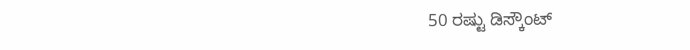50 ರಷ್ಟು ಡಿಸ್ಕೌಂಟ್‌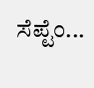ಸೆಪ್ಟೆಂ...